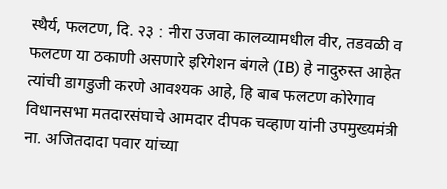स्थैर्य, फलटण, दि. २३ : नीरा उजवा कालव्यामधील वीर, तडवळी व फलटण या ठकाणी असणारे इरिगेशन बंगले (IB) हे नादुरुस्त आहेत त्यांची डागडुजी करणे आवश्यक आहे, हि बाब फलटण कोरेगाव विधानसभा मतदारसंघाचे आमदार दीपक चव्हाण यांनी उपमुख्यमंत्री ना. अजितदादा पवार यांच्या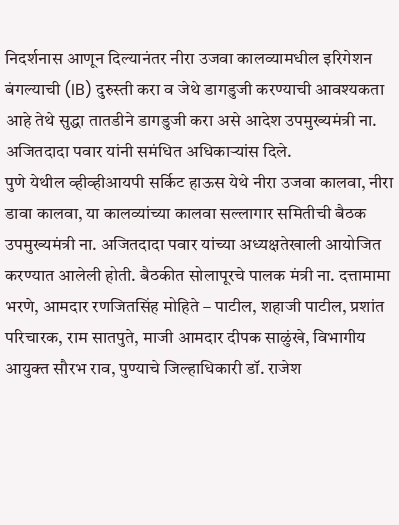निदर्शनास आणून दिल्यानंतर नीरा उजवा कालव्यामधील इरिगेशन बंगल्याची (IB) दुरुस्ती करा व जेथे डागडुजी करण्याची आवश्यकता आहे तेथे सुद्धा तातडीने डागडुजी करा असे आदेश उपमुख्यमंत्री ना. अजितदादा पवार यांनी समंधित अधिकाऱ्यांस दिले.
पुणे येथील व्हीव्हीआयपी सर्किट हाऊस येथे नीरा उजवा कालवा, नीरा डावा कालवा, या कालव्यांच्या कालवा सल्लागार समितीची बैठक उपमुख्यमंत्री ना. अजितदादा पवार यांच्या अध्यक्षतेखाली आयोजित करण्यात आलेली होती. बैठकीत सोलापूरचे पालक मंत्री ना. दत्तामामा भरणे, आमदार रणजितसिंह मोहिते – पाटील, शहाजी पाटील, प्रशांत परिचारक, राम सातपुते, माजी आमदार दीपक साळुंखे, विभागीय आयुक्त सौरभ राव, पुण्याचे जिल्हाधिकारी डॉ. राजेश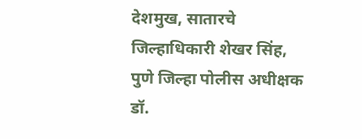देशमुख, सातारचे जिल्हाधिकारी शेखर सिंह, पुणे जिल्हा पोलीस अधीक्षक डॉ.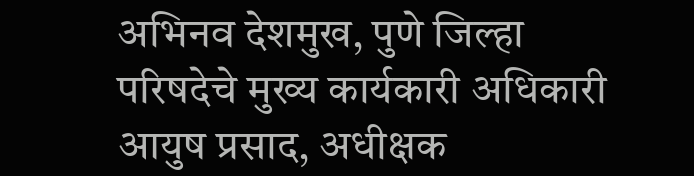अभिनव देशमुख, पुणे जिल्हा परिषदेचे मुख्य कार्यकारी अधिकारी आयुष प्रसाद, अधीक्षक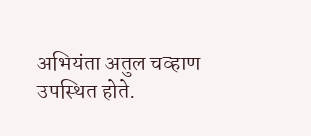अभियंता अतुल चव्हाण उपस्थित होते.